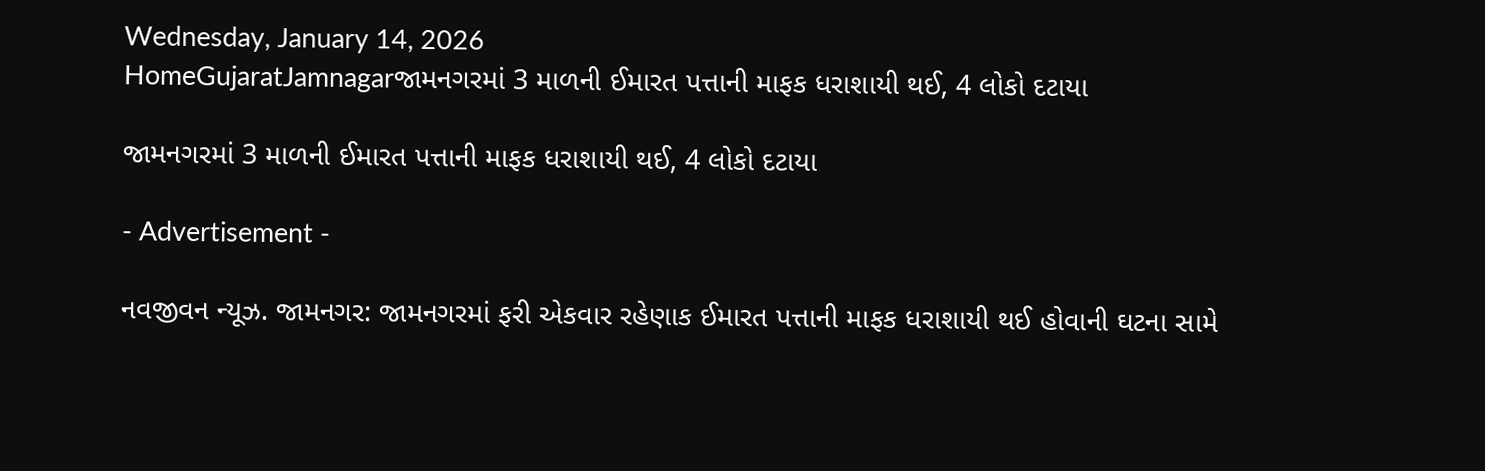Wednesday, January 14, 2026
HomeGujaratJamnagarજામનગરમાં 3 માળની ઈમારત પત્તાની માફક ધરાશાયી થઈ, 4 લોકો દટાયા

જામનગરમાં 3 માળની ઈમારત પત્તાની માફક ધરાશાયી થઈ, 4 લોકો દટાયા

- Advertisement -

નવજીવન ન્યૂઝ. જામનગર: જામનગરમાં ફરી એકવાર રહેણાક ઈમારત પત્તાની માફક ધરાશાયી થઈ હોવાની ઘટના સામે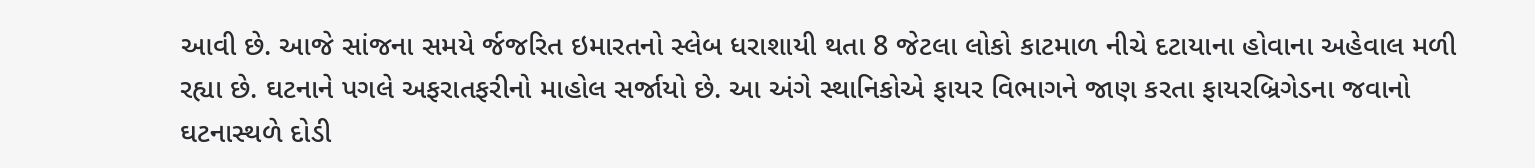આવી છે. આજે સાંજના સમયે ર્જજરિત ઇમારતનો સ્લેબ ધરાશાયી થતા 8 જેટલા લોકો કાટમાળ નીચે દટાયાના હોવાના અહેવાલ મળી રહ્યા છે. ઘટનાને પગલે અફરાતફરીનો માહોલ સર્જાયો છે. આ અંગે સ્થાનિકોએ ફાયર વિભાગને જાણ કરતા ફાયરબ્રિગેડના જવાનો ઘટનાસ્થળે દોડી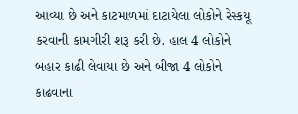આવ્યા છે અને કાટમાળમાં દાટાયેલા લોકોને રેસ્કયૂ કરવાની કામગીરી શરૂ કરી છે. હાલ 4 લોકોને બહાર કાઢી લેવાયા છે અને બીજા 4 લોકોને કાઢવાના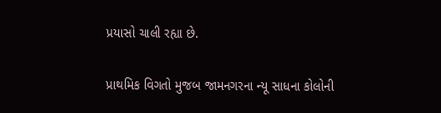પ્રયાસો ચાલી રહ્યા છે.

પ્રાથમિક વિગતો મુજબ જામનગરના ન્યૂ સાધના કોલોની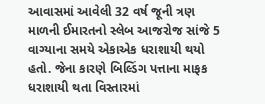આવાસમાં આવેલી 32 વર્ષ જૂની ત્રણ માળની ઈમારતનો સ્લેબ આજરોજ સાંજે 5 વાગ્યાના સમયે એકાએક ધરાશાયી થયો હતો. જેના કારણે બિલ્ડિંગ પત્તાના માફક ધરાશાયી થતા વિસ્તારમાં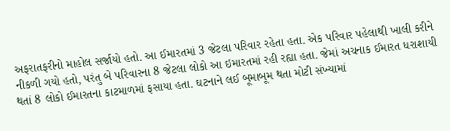અફરાતફરીનો માહોલ સર્જાયો હતો. આ ઈમારતમાં 3 જેટલા પરિવાર રહેતા હતા. એક પરિવાર પહેલાથી ખાલી કરીને નીકળી ગયો હતો, પરંતુ બે પરિવારના 8 જેટલા લોકો આ ઇમારતમાં રહી રહ્યા હતા. જેમાં અચનાક ઈમારત ધરાશાયી થતાં 8 લોકો ઈમારતના કાટમાળમાં ફસાયા હતા. ઘટનાને લઈ બૂમાબૂમ થતા મોટી સંખ્યામાં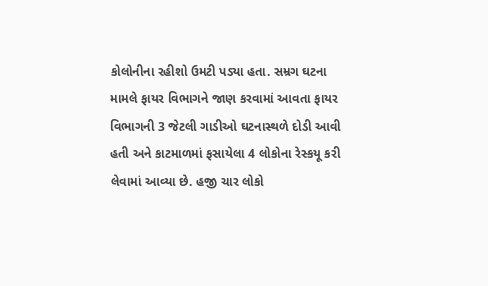કોલોનીના રહીશો ઉમટી પડ્યા હતા. સમ્રગ ઘટના મામલે ફાયર વિભાગને જાણ કરવામાં આવતા ફાયર વિભાગની 3 જેટલી ગાડીઓ ઘટનાસ્થળે દોડી આવી હતી અને કાટમાળમાં ફસાયેલા 4 લોકોના રેસ્કયૂ કરી લેવામાં આવ્યા છે. હજી ચાર લોકો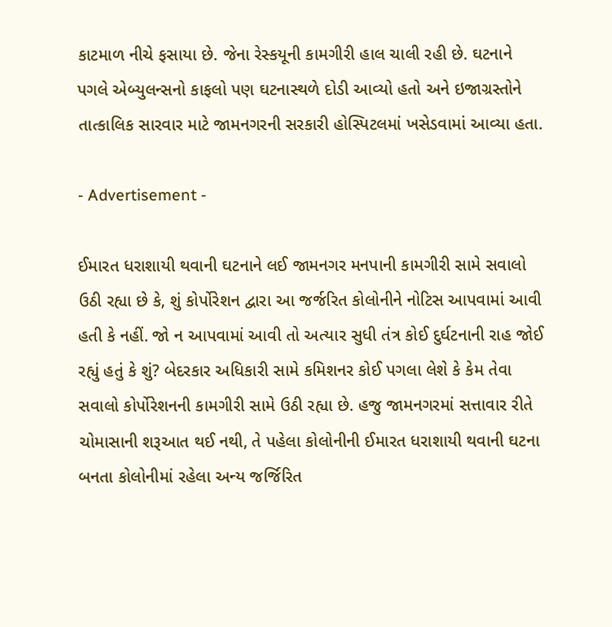કાટમાળ નીચે ફસાયા છે. જેના રેસ્કયૂની કામગીરી હાલ ચાલી રહી છે. ઘટનાને પગલે એબ્યુલન્સનો કાફલો પણ ઘટનાસ્થળે દોડી આવ્યો હતો અને ઇજાગ્રસ્તોને તાત્કાલિક સારવાર માટે જામનગરની સરકારી હોસ્પિટલમાં ખસેડવામાં આવ્યા હતા.

- Advertisement -

ઈમારત ધરાશાયી થવાની ઘટનાને લઈ જામનગર મનપાની કામગીરી સામે સવાલો ઉઠી રહ્યા છે કે, શું કોર્પોરેશન દ્વારા આ જર્જરિત કોલોનીને નોટિસ આપવામાં આવી હતી કે નહીં. જો ન આપવામાં આવી તો અત્યાર સુધી તંત્ર કોઈ દુર્ઘટનાની રાહ જોઈ રહ્યું હતું કે શું? બેદરકાર અધિકારી સામે કમિશનર કોઈ પગલા લેશે કે કેમ તેવા સવાલો કોર્પોરેશનની કામગીરી સામે ઉઠી રહ્યા છે. હજુ જામનગરમાં સત્તાવાર રીતે ચોમાસાની શરૂઆત થઈ નથી, તે પહેલા કોલોનીની ઈમારત ધરાશાયી થવાની ઘટના બનતા કોલોનીમાં રહેલા અન્ય જર્જિરિત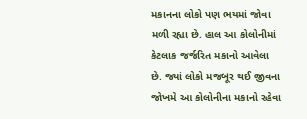મકાનના લોકો પણ ભયમાં જોવા મળી રહ્યા છે. હાલ આ કોલોનીમાં કેટલાક જર્જરિત મકાનો આવેલા છે. જ્યાં લોકો મજબૂર થઈ જીવના જોખમે આ કોલોનીના મકાનો રહેવા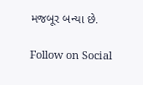મજબૂર બન્યા છે.

Follow on Social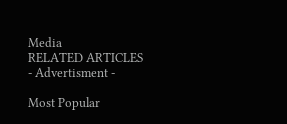Media
RELATED ARTICLES
- Advertisment -

Most Popular